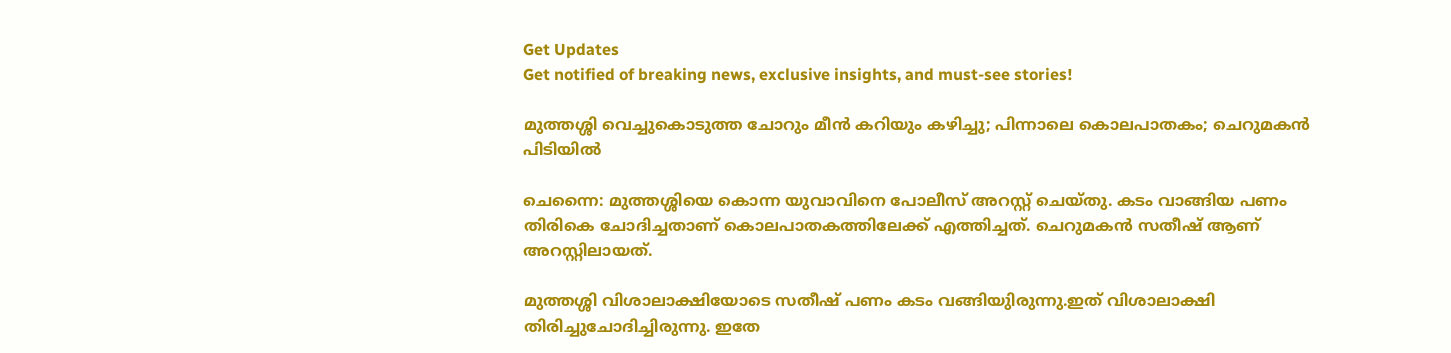Get Updates
Get notified of breaking news, exclusive insights, and must-see stories!

മുത്തശ്ശി വെച്ചുകൊടുത്ത ചോറും മീന്‍ കറിയും കഴിച്ചു; പിന്നാലെ കൊലപാതകം; ചെറുമകന്‍ പിടിയില്‍

ചെന്നൈ: മുത്തശ്ശിയെ കൊന്ന യുവാവിനെ പോലീസ് അറസ്റ്റ് ചെയ്തു. കടം വാങ്ങിയ പണം തിരികെ ചോദിച്ചതാണ് കൊലപാതകത്തിലേക്ക് എത്തിച്ചത്. ചെറുമകൻ സതീഷ് ആണ് അറസ്റ്റിലായത്.

മുത്തശ്ശി വിശാലാക്ഷിയോടെ സതീഷ് പണം കടം വങ്ങിയുിരുന്നു.ഇത് വിശാലാക്ഷി തിരിച്ചുചോദിച്ചിരുന്നു. ഇതേ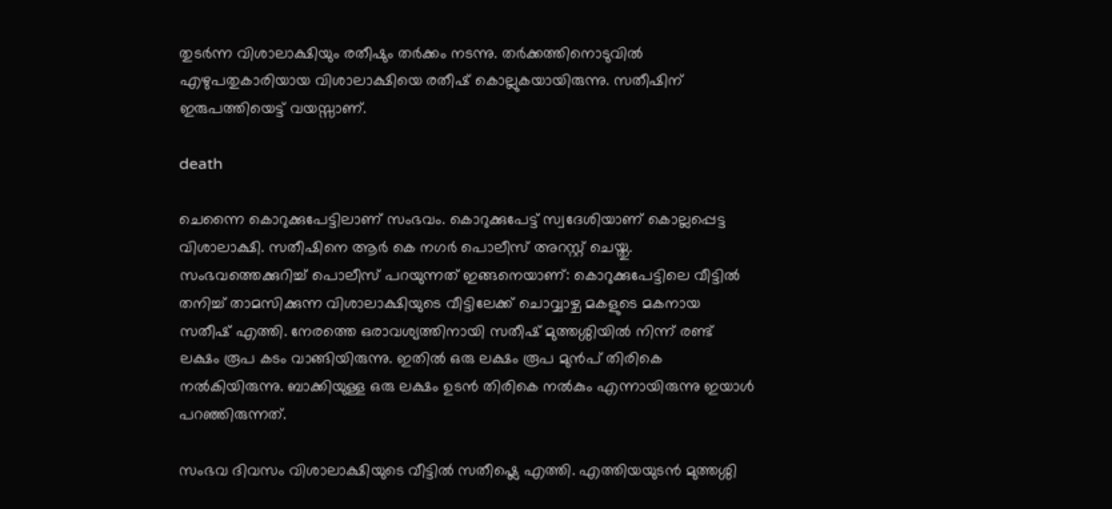തുടർന്ന വിശാലാക്ഷിയും രതീഷും തർക്കം നടന്നു. തർക്കത്തിനൊടുവിൽ എഴുപതുകാരിയായ വിശാലാക്ഷിയെ രതീഷ് കൊല്ലുകയായിരുന്നു. സതീഷിന് ഇരുപത്തിയെട്ട് വയസ്സാണ്.

death

ചെന്നൈ കൊറുക്കുപേട്ടിലാണ് സംഭവം. കൊറുക്കുപേട്ട് സ്വദേശിയാണ് കൊല്ലപ്പെട്ട വിശാലാക്ഷി. സതീഷിനെ ആർ കെ നഗർ പൊലീസ് അറസ്റ്റ് ചെയ്തു. സംഭവത്തെക്കുറിച്ച് പൊലീസ് പറയുന്നത് ഇങ്ങനെയാണ്: കൊറുക്കുപേട്ടിലെ വീട്ടിൽ തനിച്ച് താമസിക്കുന്ന വിശാലാക്ഷിയുടെ വീട്ടിലേക്ക് ചൊവ്വാഴ്ച മകളുടെ മകനായ സതീഷ് എത്തി. നേരത്തെ ഒരാവശ്യത്തിനായി സതീഷ് മുത്തശ്ശിയിൽ നിന്ന് രണ്ട് ലക്ഷം രൂപ കടം വാങ്ങിയിരുന്നു. ഇതിൽ ഒരു ലക്ഷം രൂപ മുൻപ് തിരികെ നൽകിയിരുന്നു. ബാക്കിയുള്ള ഒരു ലക്ഷം ഉടൻ തിരികെ നൽകും എന്നായിരുന്നു ഇയാൾ പറഞ്ഞിരുന്നത്.

സംഭവ ദിവസം വിശാലാക്ഷിയുടെ വീട്ടിൽ സതീഷ്ലെ എത്തി. എത്തിയയുടൻ മുത്തശ്ശി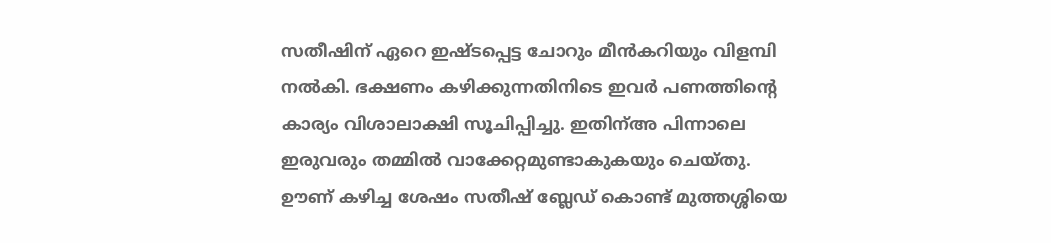സതീഷിന് ഏറെ ഇഷ്ടപ്പെട്ട ചോറും മീൻകറിയും വിളമ്പി നൽകി. ഭക്ഷണം കഴിക്കുന്നതിനിടെ ഇവർ പണത്തിന്റെ കാര്യം വിശാലാക്ഷി സൂചിപ്പിച്ചു. ഇതിന്അ പിന്നാലെ ഇരുവരും തമ്മിൽ വാക്കേറ്റമുണ്ടാകുകയും ചെയ്തു. ഊണ് കഴിച്ച ശേഷം സതീഷ് ബ്ലേഡ് കൊണ്ട് മുത്തശ്ശിയെ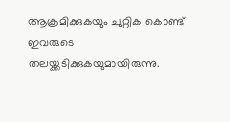ആക്രമിക്കുകയും ചുറ്റിക കൊണ്ട് ഇവരുടെ തലയ്ക്കടിക്കുകയുമായിരുന്നു.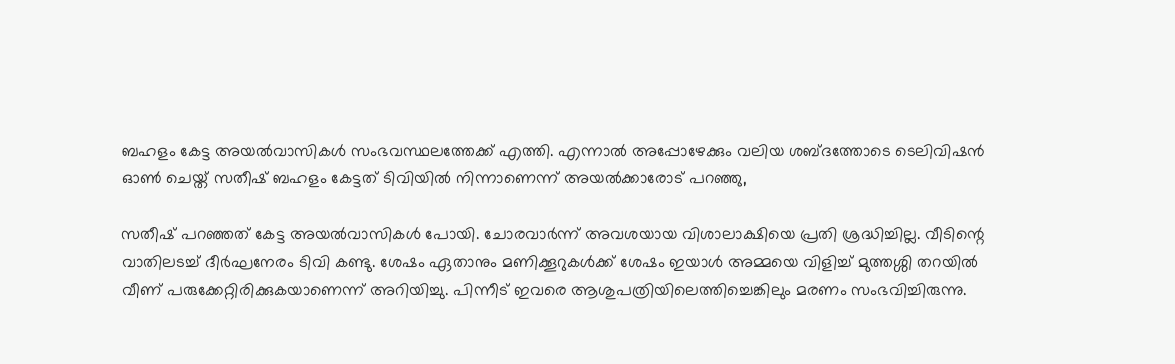ബഹളം കേട്ട അയൽവാസികൾ സംഭവസ്ഥലത്തേക്ക് എത്തി. എന്നാൽ അപ്പോഴേക്കും വലിയ ശബ്ദത്തോടെ ടെലിവിഷൻ ഓൺ ചെയ്ത് സതീഷ് ബഹളം കേട്ടത് ടിവിയിൽ നിന്നാണെന്ന് അയൽക്കാരോട് പറഞ്ഞു,

സതീഷ് പറഞ്ഞത് കേട്ട അയൽവാസികൾ പോയി. ചോരവാർന്ന് അവശയായ വിശാലാക്ഷിയെ പ്രതി ശ്രദ്ധിച്ചില്ല. വീടിന്റെ വാതിലടച്ച് ദീർഘനേരം ടിവി കണ്ടു. ശേഷം ഏതാനും മണിക്കൂറുകൾക്ക് ശേഷം ഇയാൾ അമ്മയെ വിളിച്ച് മുത്തശ്ശി തറയിൽ വീണ് പരുക്കേറ്റിരിക്കുകയാണെന്ന് അറിയിച്ചു. പിന്നീട് ഇവരെ ആശുപത്രിയിലെത്തിച്ചെങ്കിലും മരണം സംഭവിച്ചിരുന്നു.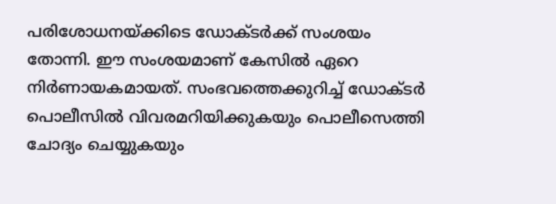പരിശോധനയ്ക്കിടെ ഡോക്ടർക്ക് സംശയം തോന്നി. ഈ സംശയമാണ് കേസിൽ ഏറെ നിർണായകമായത്. സംഭവത്തെക്കുറിച്ച് ഡോക്ടർ പൊലീസിൽ വിവരമറിയിക്കുകയും പൊലീസെത്തി ചോദ്യം ചെയ്യുകയും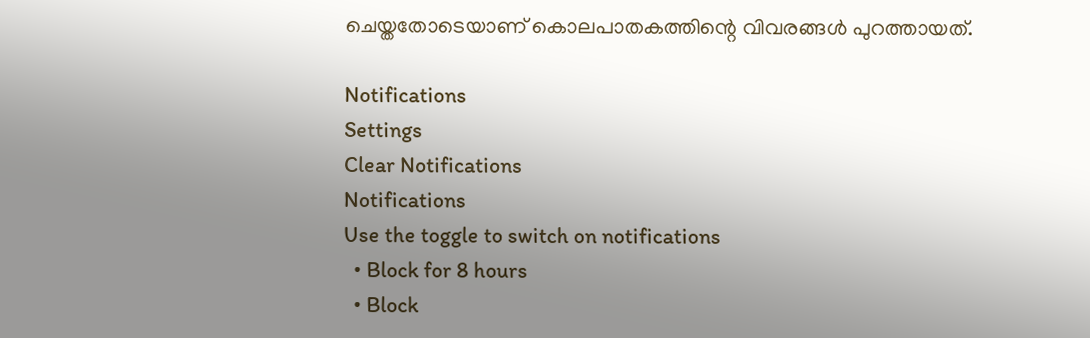ചെയ്തതോടെയാണ് കൊലപാതകത്തിന്റെ വിവരങ്ങൾ പുറത്തായത്.

Notifications
Settings
Clear Notifications
Notifications
Use the toggle to switch on notifications
  • Block for 8 hours
  • Block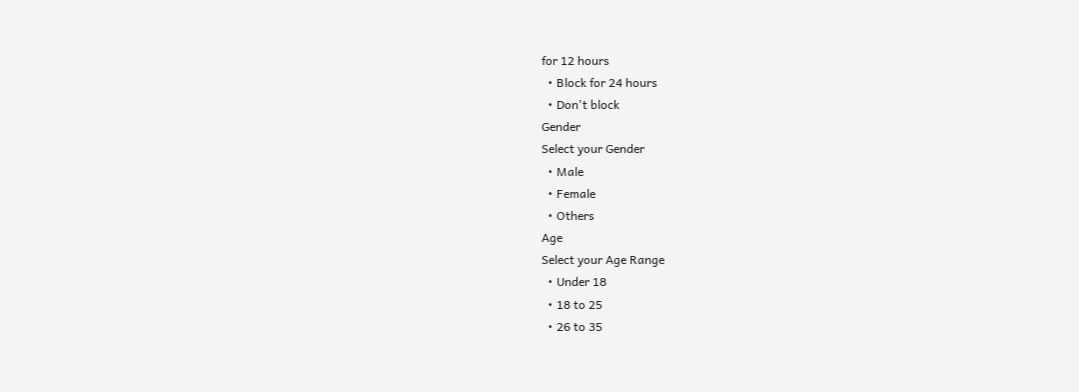for 12 hours
  • Block for 24 hours
  • Don't block
Gender
Select your Gender
  • Male
  • Female
  • Others
Age
Select your Age Range
  • Under 18
  • 18 to 25
  • 26 to 35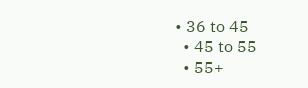• 36 to 45
  • 45 to 55
  • 55+